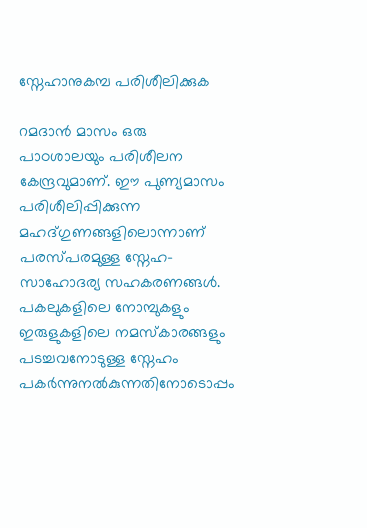സ്നേഹാനുകമ്പ പരിശീലിക്കുക

റമദാൻ മാസം ഒരു പാഠശാലയും പരിശീലന കേന്ദ്രവുമാണ്. ഈ പുണ്യമാസം പരിശീലിപ്പിക്കുന്ന മഹദ്ഗുണങ്ങളിലൊന്നാണ് പരസ്പരമുള്ള സ്നേഹ-സാഹോദര്യ സഹകരണങ്ങൾ. പകലുകളിലെ നോമ്പുകളും ഇരുളുകളിലെ നമസ്കാരങ്ങളും പടച്ചവനോടുള്ള സ്നേഹം പകർന്നുനൽകുന്നതിനോടൊപ്പം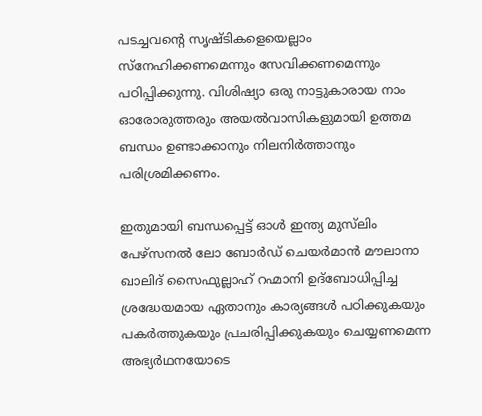പടച്ചവന്റെ സൃഷ്ടികളെയെല്ലാം സ്നേഹിക്കണമെന്നും സേവിക്കണമെന്നും പഠിപ്പിക്കുന്നു. വിശിഷ്യാ ഒരു നാട്ടുകാരായ നാം ഓരോരുത്തരും അയൽവാസികളുമായി ഉത്തമ ബന്ധം ഉണ്ടാക്കാനും നിലനിർത്താനും പരിശ്രമിക്കണം.

ഇതുമായി ബന്ധപ്പെട്ട് ഓൾ ഇന്ത്യ മുസ്‌ലിം പേഴ്സനൽ ലോ ബോർഡ് ചെയർമാൻ മൗലാനാ ഖാലിദ് സൈഫുല്ലാഹ് റഹ്മാനി ഉദ്ബോധിപ്പിച്ച ശ്രദ്ധേയമായ ഏതാനും കാര്യങ്ങൾ പഠിക്കുകയും പകർത്തുകയും പ്രചരിപ്പിക്കുകയും ചെയ്യണമെന്ന അഭ്യർഥനയോടെ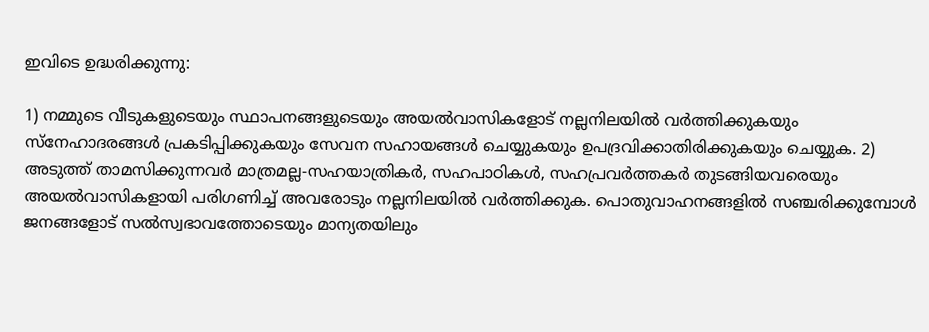ഇവിടെ ഉദ്ധരിക്കുന്നു:

1) നമ്മുടെ വീടുകളുടെയും സ്ഥാപനങ്ങളുടെയും അയൽവാസികളോട് നല്ലനിലയിൽ വർത്തിക്കുകയും സ്നേഹാദരങ്ങള്‍ പ്രകടിപ്പിക്കുകയും സേവന സഹായങ്ങള്‍ ചെയ്യുകയും ഉപദ്രവിക്കാതിരിക്കുകയും ചെയ്യുക. 2) അടുത്ത് താമസിക്കുന്നവർ മാത്രമല്ല-സഹയാത്രികർ, സഹപാഠികൾ, സഹപ്രവർത്തകർ തുടങ്ങിയവരെയും അയൽവാസികളായി പരിഗണിച്ച് അവരോടും നല്ലനിലയിൽ വർത്തിക്കുക. പൊതുവാഹനങ്ങളിൽ സഞ്ചരിക്കുമ്പോൾ ജനങ്ങളോട് സൽസ്വഭാവത്തോടെയും മാന്യതയിലും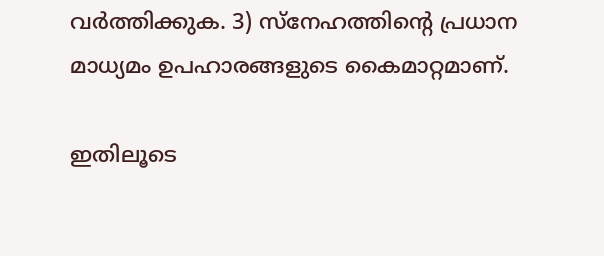വർത്തിക്കുക. 3) സ്‌നേഹത്തിന്റെ പ്രധാന മാധ്യമം ഉപഹാരങ്ങളുടെ കൈമാറ്റമാണ്.

ഇതിലൂടെ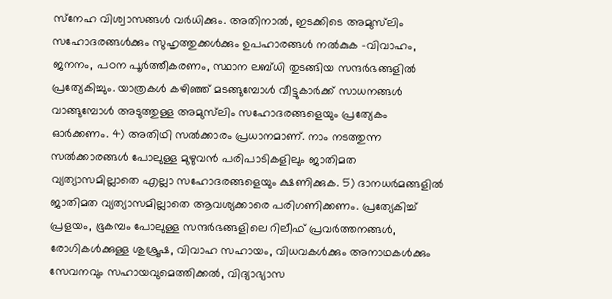സ്‌നേഹ വിശ്വാസങ്ങള്‍ വർധിക്കും. അതിനാൽ, ഇടക്കിടെ അമുസ്‍ലിം സഹോദരങ്ങൾക്കും സുഹൃത്തുക്കൾക്കും ഉപഹാരങ്ങൾ നൽകുക -വിവാഹം, ജനനം, പഠന പൂർത്തീകരണം, സ്ഥാന ലബ്ധി തുടങ്ങിയ സന്ദർഭങ്ങളിൽ പ്രത്യേകിച്ചും. യാത്രകൾ കഴിഞ്ഞ് മടങ്ങുമ്പോൾ വീട്ടുകാർക്ക് സാധനങ്ങൾ വാങ്ങുമ്പോൾ അടുത്തുള്ള അമുസ്‌ലിം സഹോദരങ്ങളെയും പ്രത്യേകം ഓർക്കണം. 4) അതിഥി സൽക്കാരം പ്രധാനമാണ്. നാം നടത്തുന്ന സല്‍ക്കാരങ്ങള്‍ പോലുള്ള മുഴുവൻ പരിപാടികളിലും ജാതിമത വ്യത്യാസമില്ലാതെ എല്ലാ സഹോദരങ്ങളെയും ക്ഷണിക്കുക. 5) ദാനധർമങ്ങളിൽ ജാതിമത വ്യത്യാസമില്ലാതെ ആവശ്യക്കാരെ പരിഗണിക്കണം. പ്രത്യേകിച്ച് പ്രളയം, ഭൂകമ്പം പോലുള്ള സന്ദർഭങ്ങളിലെ റിലീഫ് പ്രവർത്തനങ്ങൾ, രോഗികൾക്കുള്ള ശുശ്രൂഷ, വിവാഹ സഹായം, വിധവകൾക്കും അനാഥകൾക്കും സേവനവും സഹായവുമെത്തിക്കൽ, വിദ്യാഭ്യാസ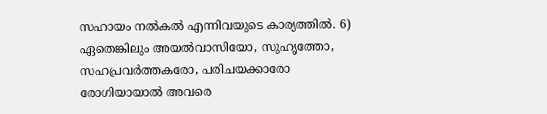സഹായം നൽകൽ എന്നിവയുടെ കാര്യത്തിൽ. 6) ഏതെങ്കിലും അയല്‍വാസിയോ, സുഹൃത്തോ, സഹപ്രവർത്തകരോ, പരിചയക്കാരോ രോഗിയായാൽ അവരെ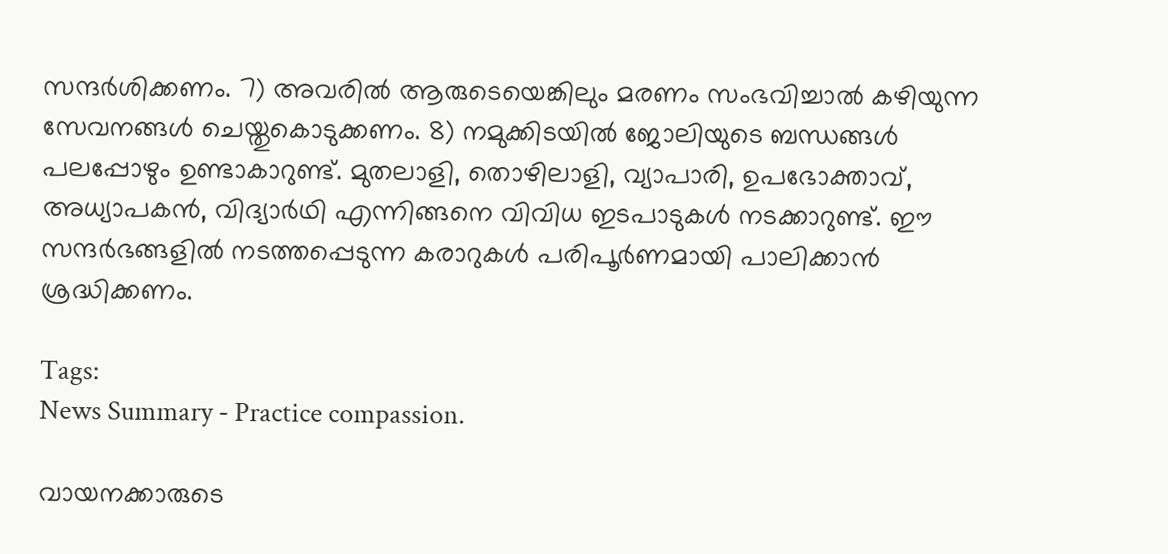സന്ദർശിക്കണം. 7) അവരിൽ ആരുടെയെങ്കിലും മരണം സംഭവിച്ചാൽ കഴിയുന്ന സേവനങ്ങൾ ചെയ്തുകൊടുക്കണം. 8) നമുക്കിടയിൽ ജോലിയുടെ ബന്ധങ്ങൾ പലപ്പോഴും ഉണ്ടാകാറുണ്ട്. മുതലാളി, തൊഴിലാളി, വ്യാപാരി, ഉപഭോക്താവ്, അധ്യാപകൻ, വിദ്യാർഥി എന്നിങ്ങനെ വിവിധ ഇടപാടുകൾ നടക്കാറുണ്ട്. ഈ സന്ദർഭങ്ങളിൽ നടത്തപ്പെടുന്ന കരാറുകൾ പരിപൂർണമായി പാലിക്കാൻ ശ്രദ്ധിക്കണം.

Tags:
News Summary - Practice compassion.

വായനക്കാരുടെ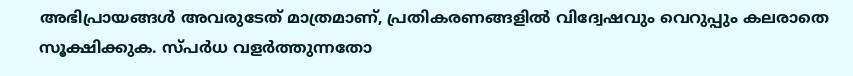അഭിപ്രായങ്ങള്‍ അവരുടേത് മാത്രമാണ്, പ്രതികരണങ്ങളിൽ വിദ്വേഷവും വെറുപ്പും കലരാതെ സൂക്ഷിക്കുക. സ്പർധ വളർത്തുന്നതോ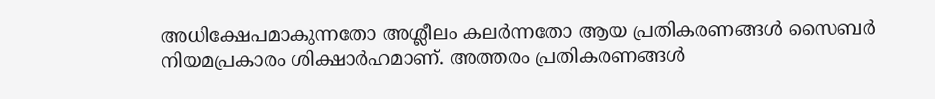അധിക്ഷേപമാകുന്നതോ അശ്ലീലം കലർന്നതോ ആയ പ്രതികരണങ്ങൾ സൈബർ നിയമപ്രകാരം ശിക്ഷാർഹമാണ്. അത്തരം പ്രതികരണങ്ങൾ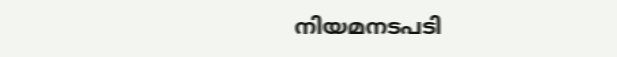നിയമനടപടി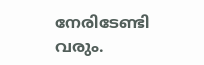നേരിടേണ്ടി വരും.